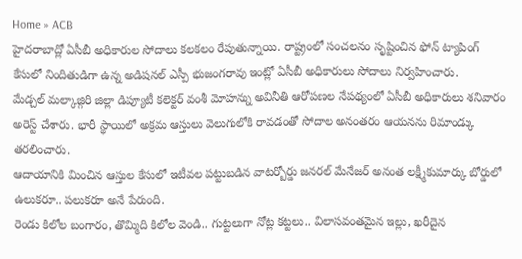Home » ACB
హైదరాబాద్లో ఏసీబీ అధికారుల సోదాలు కలకలం రేపుతున్నాయి. రాష్ట్రంలో సంచలనం సృష్టించిన ఫోన్ ట్యాపింగ్ కేసులో నిందితుడిగా ఉన్న అడిషనల్ ఎస్పీ భుజంగరావు ఇంట్లో ఏసీబీ అధికారులు సోదాలు నిర్వహించారు.
మేడ్చల్ మల్కాజ్గిరి జిల్లా డిప్యూటీ కలెక్టర్ వంశీ మోహన్ను అవినీతి ఆరోపణల నేపథ్యంలో ఏసీబీ అధికారులు శనివారం అరెస్ట్ చేశారు. భారీ స్థాయిలో అక్రమ ఆస్తులు వెలుగులోకి రావడంతో సోదాల అనంతరం ఆయనను రిమాండ్కు తరలించారు.
ఆదాయానికి మించిన ఆస్తుల కేసులో ఇటీవల పట్టుబడిన వాటర్బోర్డు జనరల్ మేనేజర్ అనంత లక్ష్మీకుమార్కు బోర్డులో ఉలుకరూ.. పలుకరూ అనే పేరుంది.
రెండు కిలోల బంగారం, తొమ్మిది కిలోల వెండి.. గుట్టలుగా నోట్ల కట్టలు.. విలాసవంతమైన ఇల్లు, ఖరీదైన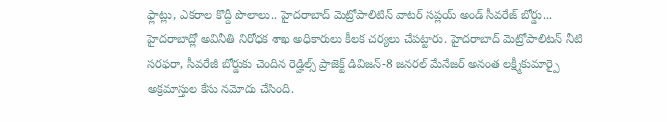ఫ్లాట్లు, ఎకరాల కొద్దీ పొలాలు.. హైదరాబాద్ మెట్రోపాలిటిన్ వాటర్ సప్లయ్ అండ్ సీవరేజ్ బోర్డు...
హైదరాబాద్లో అవినీతి నిరోధక శాఖ అధికారులు కీలక చర్యలు చేపట్టారు. హైదరాబాద్ మెట్రోపాలిటన్ నీటి సరఫరా, సీవరేజీ బోర్డుకు చెందిన రెడ్హిల్స్ ప్రాజెక్ట్ డివిజన్-8 జనరల్ మేనేజర్ అనంత లక్ష్మీకుమార్పై అక్రమాస్తుల కేసు నమోదు చేసింది.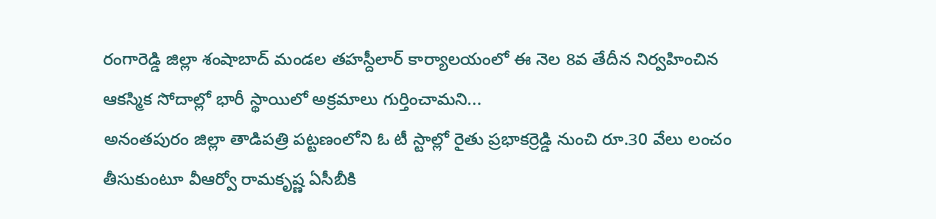రంగారెడ్డి జిల్లా శంషాబాద్ మండల తహస్దీలార్ కార్యాలయంలో ఈ నెల 8వ తేదీన నిర్వహించిన ఆకస్మిక సోదాల్లో భారీ స్థాయిలో అక్రమాలు గుర్తించామని...
అనంతపురం జిల్లా తాడిపత్రి పట్టణంలోని ఓ టీ స్టాల్లో రైతు ప్రభాకర్రెడ్డి నుంచి రూ.30 వేలు లంచం తీసుకుంటూ వీఆర్వో రామకృష్ణ ఏసీబీకి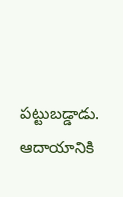పట్టుబడ్డాడు.
ఆదాయానికి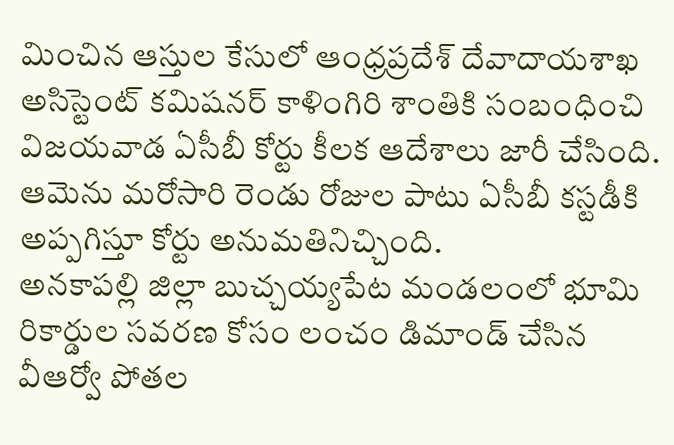మించిన ఆస్తుల కేసులో ఆంధ్రప్రదేశ్ దేవాదాయశాఖ అసిస్టెంట్ కమిషనర్ కాళింగిరి శాంతికి సంబంధించి విజయవాడ ఏసీబీ కోర్టు కీలక ఆదేశాలు జారీ చేసింది. ఆమెను మరోసారి రెండు రోజుల పాటు ఏసీబీ కస్టడీకి అప్పగిస్తూ కోర్టు అనుమతినిచ్చింది.
అనకాపల్లి జిల్లా బుచ్చయ్యపేట మండలంలో భూమి రికార్డుల సవరణ కోసం లంచం డిమాండ్ చేసిన వీఆర్వో పోతల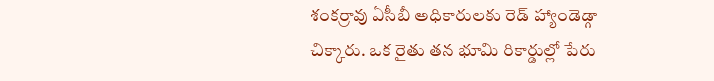శంకర్రావు ఏసీబీ అధికారులకు రెడ్ హ్యాండెడ్గా చిక్కారు. ఒక రైతు తన భూమి రికార్డుల్లో పేరు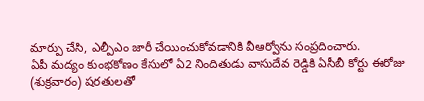మార్పు చేసి, ఎల్పీఎం జారీ చేయించుకోవడానికి వీఆర్వోను సంప్రదించారు.
ఏపీ మద్యం కుంభకోణం కేసులో ఏ2 నిందితుడు వాసుదేవ రెడ్డికి ఏసీబీ కోర్టు ఈరోజు (శుక్రవారం) షరతులతో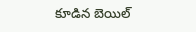కూడిన బెయిల్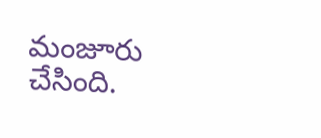మంజూరు చేసింది.